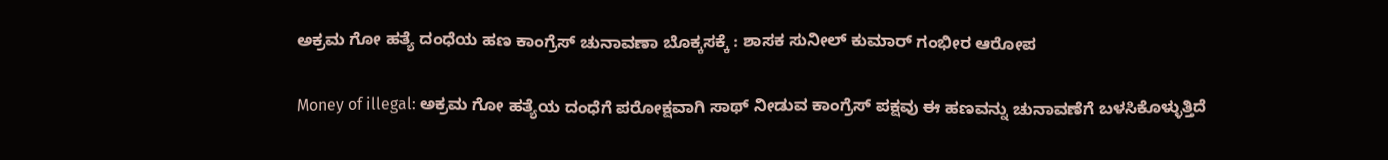ಅಕ್ರಮ ಗೋ ಹತ್ಯೆ ದಂಧೆಯ ಹಣ ಕಾಂಗ್ರೆಸ್ ಚುನಾವಣಾ ಬೊಕ್ಕಸಕ್ಕೆ : ಶಾಸಕ ಸುನೀಲ್ ಕುಮಾರ್ ಗಂಭೀರ ಆರೋಪ

Money of illegal: ಅಕ್ರಮ ಗೋ ಹತ್ಯೆಯ ದಂಧೆಗೆ ಪರೋಕ್ಷವಾಗಿ ಸಾಥ್ ನೀಡುವ ಕಾಂಗ್ರೆಸ್ ಪಕ್ಷವು ಈ ಹಣವನ್ನು ಚುನಾವಣೆಗೆ ಬಳಸಿಕೊಳ್ಳುತ್ತಿದೆ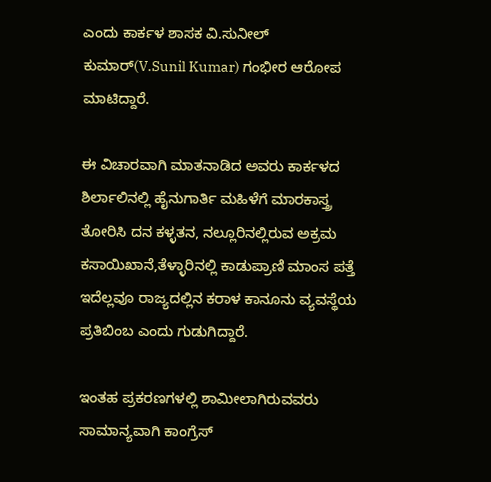ಎಂದು ಕಾರ್ಕಳ ಶಾಸಕ ವಿ.ಸುನೀಲ್ ಕುಮಾರ್(V.Sunil Kumar) ಗಂಭೀರ ಆರೋಪ ಮಾಟಿದ್ದಾರೆ.

ಈ ವಿಚಾರವಾಗಿ ಮಾತನಾಡಿದ ಅವರು ಕಾರ್ಕಳದ ಶಿರ್ಲಾಲಿನಲ್ಲಿ ಹೈನುಗಾರ್ತಿ ಮಹಿಳೆಗೆ ಮಾರಕಾಸ್ತ್ರ ತೋರಿಸಿ ದನ ಕಳ್ಳತನ, ನಲ್ಲೂರಿನಲ್ಲಿರುವ ಅಕ್ರಮ ಕಸಾಯಿಖಾನೆ,ತೆಳ್ಳಾರಿನಲ್ಲಿ ಕಾಡುಪ್ರಾಣಿ ಮಾಂಸ ಪತ್ತೆ ಇದೆಲ್ಲವೂ ರಾಜ್ಯದಲ್ಲಿನ ಕರಾಳ ಕಾನೂನು ವ್ಯವಸ್ಥೆಯ ಪ್ರತಿಬಿಂಬ ಎಂದು ಗುಡುಗಿದ್ದಾರೆ.

ಇಂತಹ ಪ್ರಕರಣಗಳಲ್ಲಿ ಶಾಮೀಲಾಗಿರುವವರು ಸಾಮಾನ್ಯವಾಗಿ ಕಾಂಗ್ರೆಸ್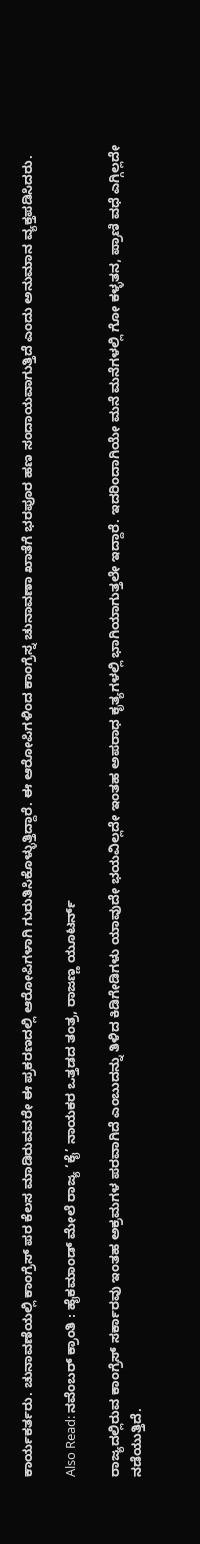ಕಾರ್ಯಕರ್ತರು. ಚುನಾವಣೆಯಲ್ಲಿ ಕಾಂಗ್ರೆಸ್ ಪರ ಕೆಲಸ ಮಾಡಿರುವವರೇ ಈ ಪ್ರಕರಣದಲ್ಲಿ ಆರೋಪಿಗಳಾಗಿ ಗುರುತಿಸಿಕೊಳ್ಳುತ್ತಿದ್ದಾರೆ. ಈ ಆರೋಪಿಗಳಿಂದ ಕಾಂಗ್ರೆಸ್ನ ಚುನಾವಣಾ ಖಾತೆಗೆ ಭರಪೂರ ಹಣ ಸಂದಾಯವಾಗುತ್ತಿದೆ ಎಂದು ಅನುಮಾನ ವ್ಯಕ್ತಪಡಿಸಿದರು.

Also Read: ನವೆಂಬರ್‌ ಕ್ರಾಂತಿ : ಹೈಕಮಾಂಡ್ ಮೇಲೆ ರಾಜ್ಯ ‘ಕೈ’ ನಾಯಕರ ಒತ್ತಡದ ತಂತ್ರ, ರಾಜಣ್ಣ ಯೂಟರ್ನ್‌

ರಾಜ್ಯದಲ್ಲಿರುವ ಕಾಂಗ್ರೆಸ್ ಸರ್ಕಾರವು ಇಂತಹ ಅಕ್ರಮಗಳ ಪರವಾಗಿದೆ ಎಂಬುದನ್ನು ತಿಳಿದ ಕಿಡಿಗೇಡಿಗಳು ಯಾವುದೇ ಭಯವಿಲ್ಲದೇ ಇಂತಹ ಅಪರಾಧ ಕೃತ್ಯಗಳಲ್ಲಿ ಭಾಗಿಯಾಗುತ್ತಲೇ ಇದ್ದಾರೆ. ಇದರಿಂದಾಗಿಯೇ ಮನೆ ಮನೆಗಳಲ್ಲಿ ಗೋ ಕಳ್ಳತನ, ಪ್ರಾಣಿ ವಧೆ ಎಗ್ಗಿಲ್ಲದೇ ನಡೆಯುತ್ತಿದೆ.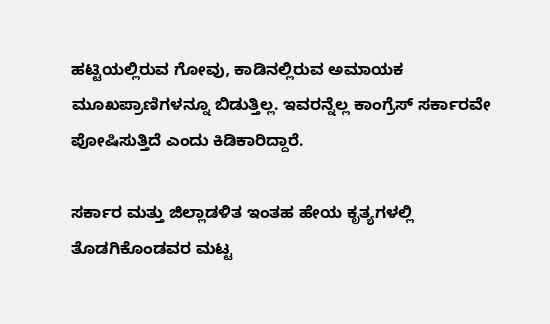ಹಟ್ಟಿಯಲ್ಲಿರುವ ಗೋವು, ಕಾಡಿನಲ್ಲಿರುವ ಅಮಾಯಕ ಮೂಖಪ್ರಾಣಿಗಳನ್ನೂ ಬಿಡುತ್ತಿಲ್ಲ. ಇವರನ್ನೆಲ್ಲ ಕಾಂಗ್ರೆಸ್ ಸರ್ಕಾರವೇ ಪೋಷಿಸುತ್ತಿದೆ ಎಂದು ಕಿಡಿಕಾರಿದ್ದಾರೆ.

ಸರ್ಕಾರ ಮತ್ತು ಜಿಲ್ಲಾಡಳಿತ ಇಂತಹ ಹೇಯ ಕೃತ್ಯಗಳಲ್ಲಿ ತೊಡಗಿಕೊಂಡವರ ಮಟ್ಟ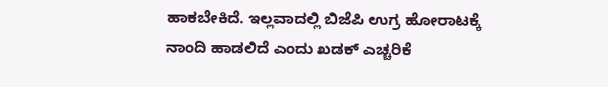ಹಾಕಬೇಕಿದೆ. ಇಲ್ಲವಾದಲ್ಲಿ ಬಿಜೆಪಿ ಉಗ್ರ ಹೋರಾಟಕ್ಕೆ ನಾಂದಿ ಹಾಡಲಿದೆ ಎಂದು ಖಡಕ್ ಎಚ್ಚರಿಕೆ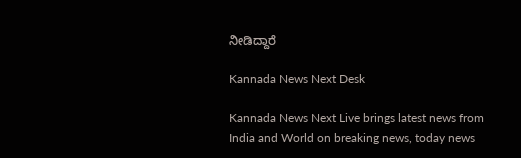ನೀಡಿದ್ದಾರೆ

Kannada News Next Desk

Kannada News Next Live brings latest news from India and World on breaking news, today news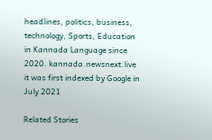headlines, politics, business, technology, Sports, Education in Kannada Language since 2020. kannada.newsnext.live it was first indexed by Google in July 2021

Related Stories